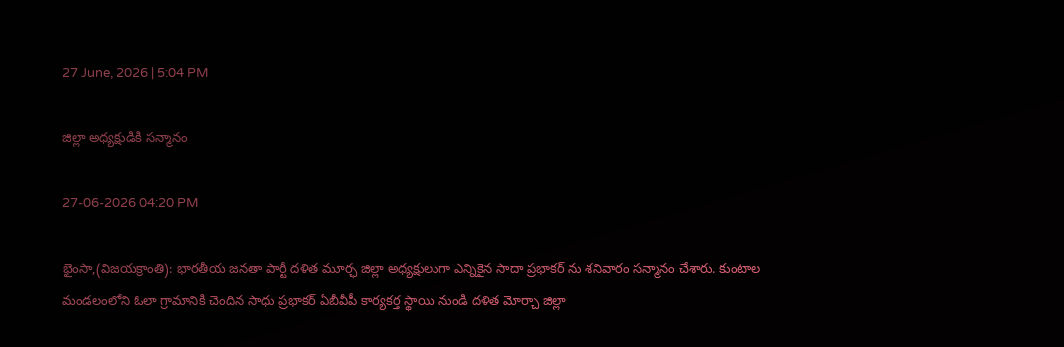27 June, 2026 | 5:04 PM

జిల్లా అధ్యక్షుడికి సన్మానం

27-06-2026 04:20 PM

భైంసా,(విజయక్రాంతి): భారతీయ జనతా పార్టీ దళిత మూర్ఛ జిల్లా అధ్యక్షులుగా ఎన్నికైన సాదా ప్రభాకర్ ను శనివారం సన్మానం చేశారు. కుంటాల మండలంలోని ఓలా గ్రామానికి చెందిన సాధు ప్రభాకర్ ఏబీవీపీ కార్యకర్త స్థాయి నుండి దళిత మోర్చా జిల్లా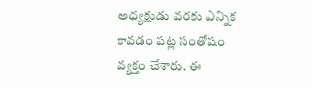అధ్యక్షుడు వరకు ఎన్నిక కావడం పట్ల సంతోషం వ్యక్తం చేశారు. ఈ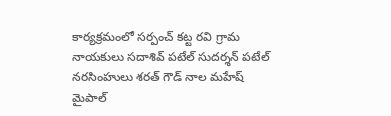కార్యక్రమంలో సర్పంచ్ కట్ట రవి గ్రామ నాయకులు సదాశివ్ పటేల్ సుదర్శన్ పటేల్ నరసింహులు శరత్ గౌడ్ నాల మహేష్ మైపాల్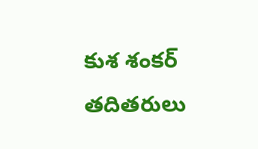కుశ శంకర్ తదితరులు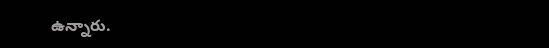ఉన్నారు.